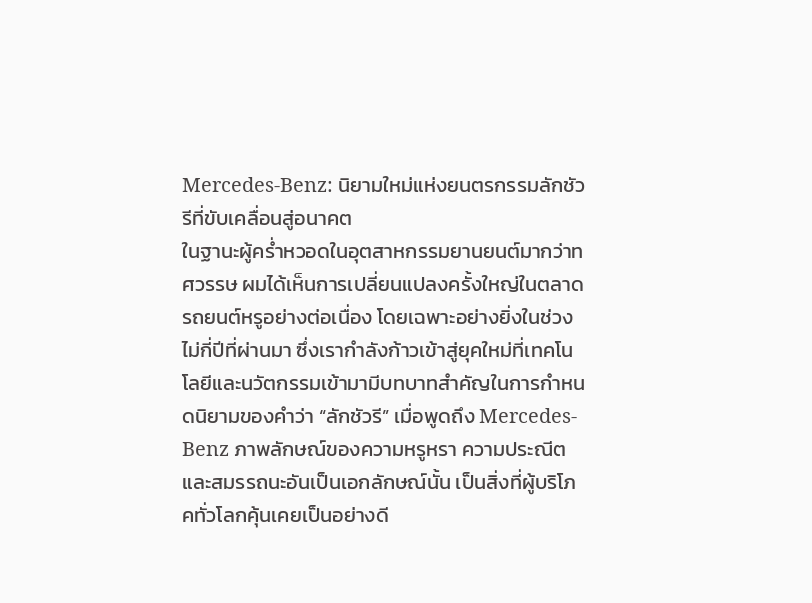Mercedes-Benz: นิยามใหม่แห่งยนตรกรรมลักชัวรีที่ขับเคลื่อนสู่อนาคต
ในฐานะผู้คร่ำหวอดในอุตสาหกรรมยานยนต์มากว่าทศวรรษ ผมได้เห็นการเปลี่ยนแปลงครั้งใหญ่ในตลาดรถยนต์หรูอย่างต่อเนื่อง โดยเฉพาะอย่างยิ่งในช่วงไม่กี่ปีที่ผ่านมา ซึ่งเรากำลังก้าวเข้าสู่ยุคใหม่ที่เทคโนโลยีและนวัตกรรมเข้ามามีบทบาทสำคัญในการกำหนดนิยามของคำว่า “ลักชัวรี” เมื่อพูดถึง Mercedes-Benz ภาพลักษณ์ของความหรูหรา ความประณีต และสมรรถนะอันเป็นเอกลักษณ์นั้น เป็นสิ่งที่ผู้บริโภคทั่วโลกคุ้นเคยเป็นอย่างดี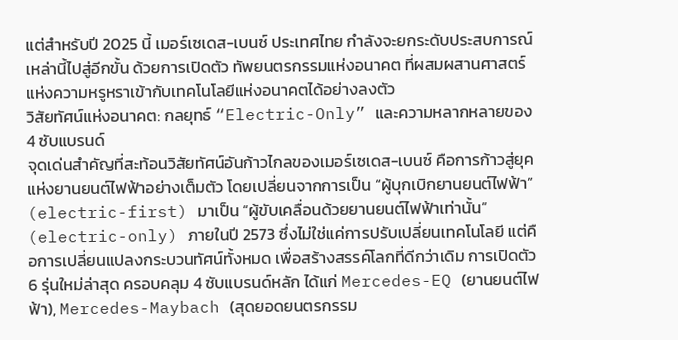แต่สำหรับปี 2025 นี้ เมอร์เซเดส-เบนซ์ ประเทศไทย กำลังจะยกระดับประสบการณ์เหล่านี้ไปสู่อีกขั้น ด้วยการเปิดตัว ทัพยนตรกรรมแห่งอนาคต ที่ผสมผสานศาสตร์แห่งความหรูหราเข้ากับเทคโนโลยีแห่งอนาคตได้อย่างลงตัว
วิสัยทัศน์แห่งอนาคต: กลยุทธ์ “Electric-Only” และความหลากหลายของ 4 ซับแบรนด์
จุดเด่นสำคัญที่สะท้อนวิสัยทัศน์อันก้าวไกลของเมอร์เซเดส-เบนซ์ คือการก้าวสู่ยุคแห่งยานยนต์ไฟฟ้าอย่างเต็มตัว โดยเปลี่ยนจากการเป็น “ผู้บุกเบิกยานยนต์ไฟฟ้า” (electric-first) มาเป็น “ผู้ขับเคลื่อนด้วยยานยนต์ไฟฟ้าเท่านั้น” (electric-only) ภายในปี 2573 ซึ่งไม่ใช่แค่การปรับเปลี่ยนเทคโนโลยี แต่คือการเปลี่ยนแปลงกระบวนทัศน์ทั้งหมด เพื่อสร้างสรรค์โลกที่ดีกว่าเดิม การเปิดตัว 6 รุ่นใหม่ล่าสุด ครอบคลุม 4 ซับแบรนด์หลัก ได้แก่ Mercedes-EQ (ยานยนต์ไฟฟ้า), Mercedes-Maybach (สุดยอดยนตรกรรม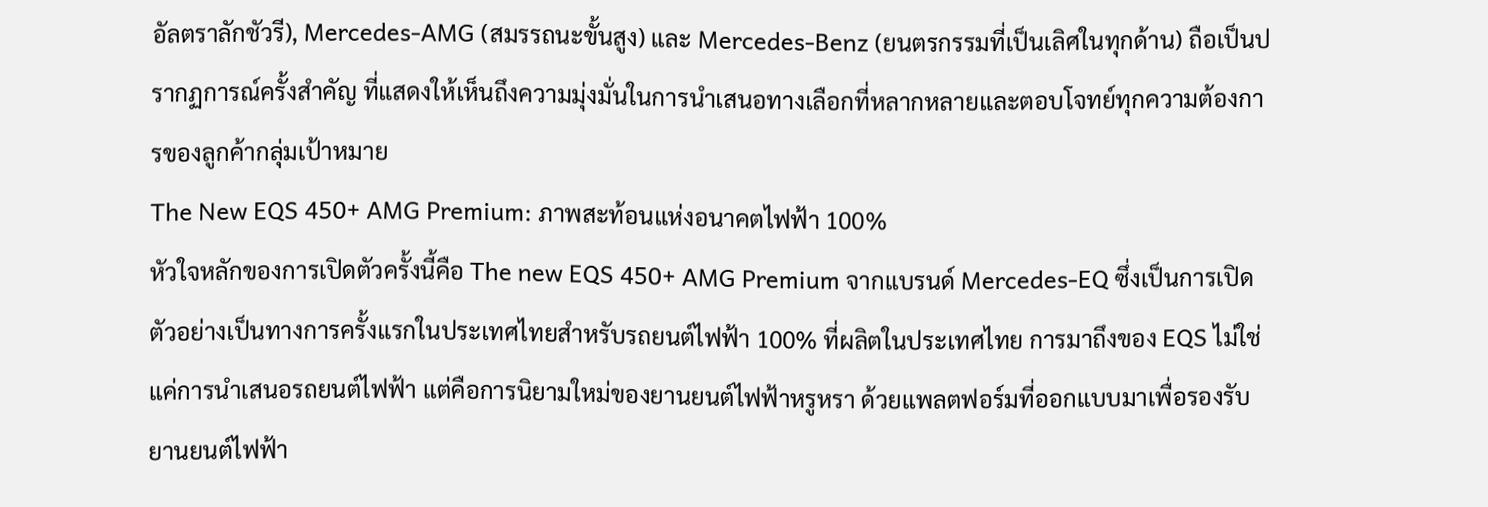อัลตราลักชัวรี), Mercedes-AMG (สมรรถนะขั้นสูง) และ Mercedes-Benz (ยนตรกรรมที่เป็นเลิศในทุกด้าน) ถือเป็นปรากฏการณ์ครั้งสำคัญ ที่แสดงให้เห็นถึงความมุ่งมั่นในการนำเสนอทางเลือกที่หลากหลายและตอบโจทย์ทุกความต้องการของลูกค้ากลุ่มเป้าหมาย
The New EQS 450+ AMG Premium: ภาพสะท้อนแห่งอนาคตไฟฟ้า 100%
หัวใจหลักของการเปิดตัวครั้งนี้คือ The new EQS 450+ AMG Premium จากแบรนด์ Mercedes-EQ ซึ่งเป็นการเปิดตัวอย่างเป็นทางการครั้งแรกในประเทศไทยสำหรับรถยนต์ไฟฟ้า 100% ที่ผลิตในประเทศไทย การมาถึงของ EQS ไม่ใช่แค่การนำเสนอรถยนต์ไฟฟ้า แต่คือการนิยามใหม่ของยานยนต์ไฟฟ้าหรูหรา ด้วยแพลตฟอร์มที่ออกแบบมาเพื่อรองรับยานยนต์ไฟฟ้า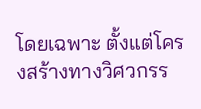โดยเฉพาะ ตั้งแต่โครงสร้างทางวิศวกรร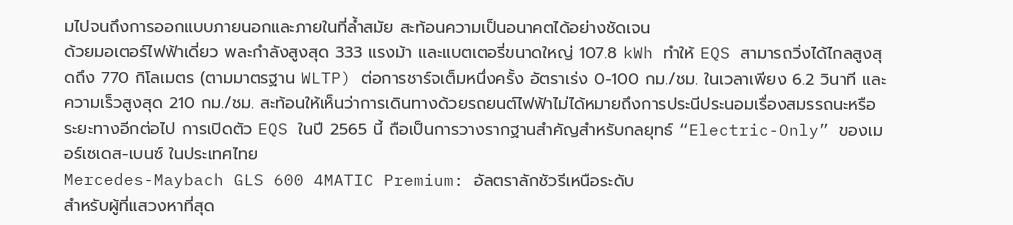มไปจนถึงการออกแบบภายนอกและภายในที่ล้ำสมัย สะท้อนความเป็นอนาคตได้อย่างชัดเจน
ด้วยมอเตอร์ไฟฟ้าเดี่ยว พละกำลังสูงสุด 333 แรงม้า และแบตเตอรี่ขนาดใหญ่ 107.8 kWh ทำให้ EQS สามารถวิ่งได้ไกลสูงสุดถึง 770 กิโลเมตร (ตามมาตรฐาน WLTP) ต่อการชาร์จเต็มหนึ่งครั้ง อัตราเร่ง 0-100 กม./ชม. ในเวลาเพียง 6.2 วินาที และความเร็วสูงสุด 210 กม./ชม. สะท้อนให้เห็นว่าการเดินทางด้วยรถยนต์ไฟฟ้าไม่ได้หมายถึงการประนีประนอมเรื่องสมรรถนะหรือระยะทางอีกต่อไป การเปิดตัว EQS ในปี 2565 นี้ ถือเป็นการวางรากฐานสำคัญสำหรับกลยุทธ์ “Electric-Only” ของเมอร์เซเดส-เบนซ์ ในประเทศไทย
Mercedes-Maybach GLS 600 4MATIC Premium: อัลตราลักชัวรีเหนือระดับ
สำหรับผู้ที่แสวงหาที่สุด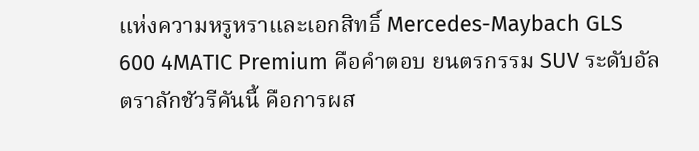แห่งความหรูหราและเอกสิทธิ์ Mercedes-Maybach GLS 600 4MATIC Premium คือคำตอบ ยนตรกรรม SUV ระดับอัลตราลักชัวรีคันนี้ คือการผส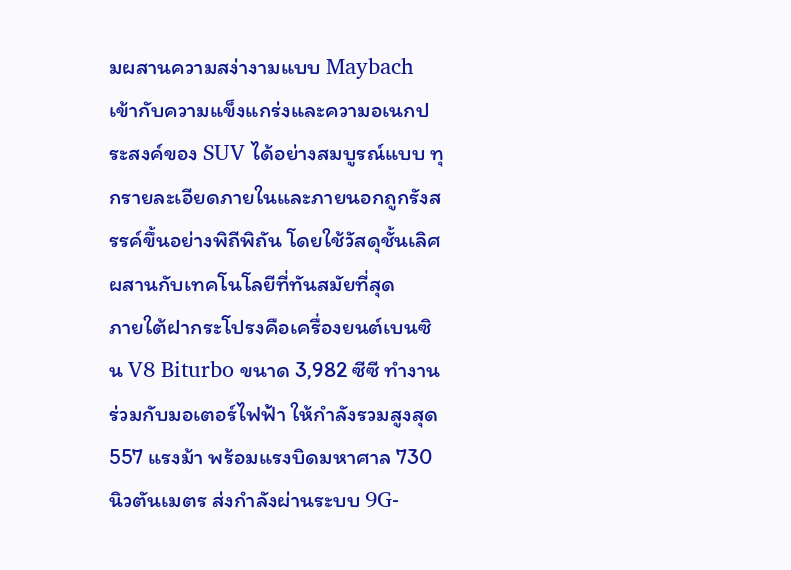มผสานความสง่างามแบบ Maybach เข้ากับความแข็งแกร่งและความอเนกประสงค์ของ SUV ได้อย่างสมบูรณ์แบบ ทุกรายละเอียดภายในและภายนอกถูกรังสรรค์ขึ้นอย่างพิถีพิถัน โดยใช้วัสดุชั้นเลิศ ผสานกับเทคโนโลยีที่ทันสมัยที่สุด
ภายใต้ฝากระโปรงคือเครื่องยนต์เบนซิน V8 Biturbo ขนาด 3,982 ซีซี ทำงานร่วมกับมอเตอร์ไฟฟ้า ให้กำลังรวมสูงสุด 557 แรงม้า พร้อมแรงบิดมหาศาล 730 นิวตันเมตร ส่งกำลังผ่านระบบ 9G-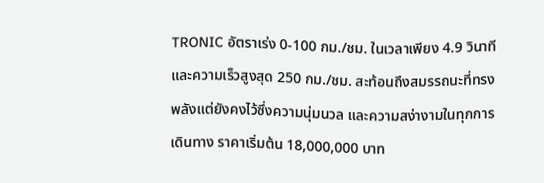TRONIC อัตราเร่ง 0-100 กม./ชม. ในเวลาเพียง 4.9 วินาที และความเร็วสูงสุด 250 กม./ชม. สะท้อนถึงสมรรถนะที่ทรงพลังแต่ยังคงไว้ซึ่งความนุ่มนวล และความสง่างามในทุกการเดินทาง ราคาเริ่มต้น 18,000,000 บาท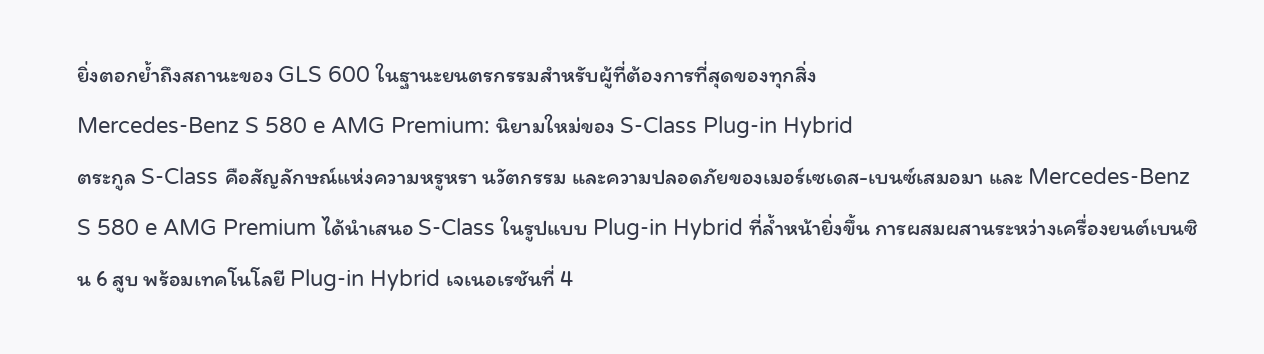ยิ่งตอกย้ำถึงสถานะของ GLS 600 ในฐานะยนตรกรรมสำหรับผู้ที่ต้องการที่สุดของทุกสิ่ง
Mercedes-Benz S 580 e AMG Premium: นิยามใหม่ของ S-Class Plug-in Hybrid
ตระกูล S-Class คือสัญลักษณ์แห่งความหรูหรา นวัตกรรม และความปลอดภัยของเมอร์เซเดส-เบนซ์เสมอมา และ Mercedes-Benz S 580 e AMG Premium ได้นำเสนอ S-Class ในรูปแบบ Plug-in Hybrid ที่ล้ำหน้ายิ่งขึ้น การผสมผสานระหว่างเครื่องยนต์เบนซิน 6 สูบ พร้อมเทคโนโลยี Plug-in Hybrid เจเนอเรชันที่ 4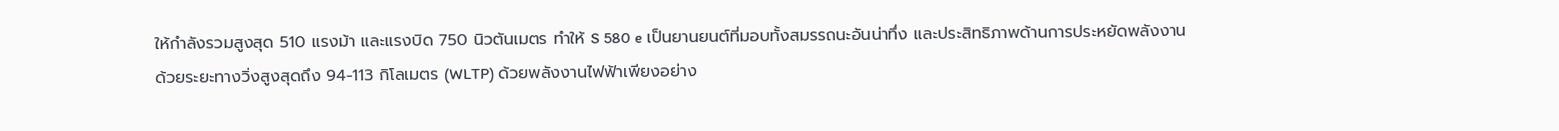ให้กำลังรวมสูงสุด 510 แรงม้า และแรงบิด 750 นิวตันเมตร ทำให้ S 580 e เป็นยานยนต์ที่มอบทั้งสมรรถนะอันน่าทึ่ง และประสิทธิภาพด้านการประหยัดพลังงาน
ด้วยระยะทางวิ่งสูงสุดถึง 94-113 กิโลเมตร (WLTP) ด้วยพลังงานไฟฟ้าเพียงอย่าง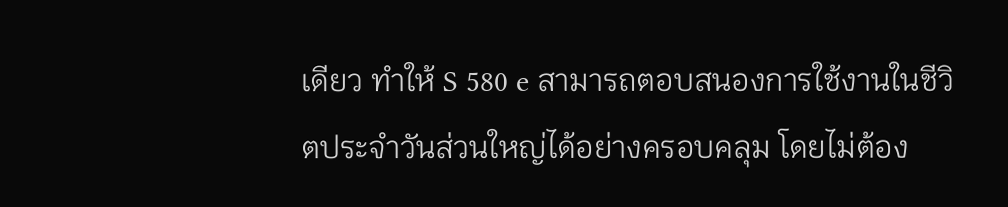เดียว ทำให้ S 580 e สามารถตอบสนองการใช้งานในชีวิตประจำวันส่วนใหญ่ได้อย่างครอบคลุม โดยไม่ต้อง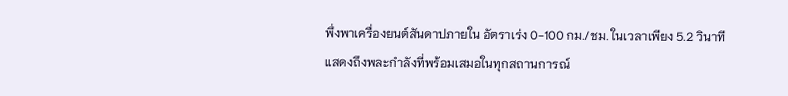พึ่งพาเครื่องยนต์สันดาปภายใน อัตราเร่ง 0-100 กม./ชม. ในเวลาเพียง 5.2 วินาที แสดงถึงพละกำลังที่พร้อมเสมอในทุกสถานการณ์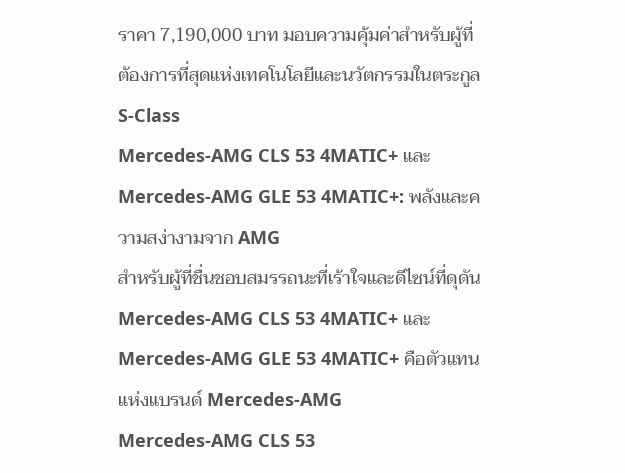ราคา 7,190,000 บาท มอบความคุ้มค่าสำหรับผู้ที่ต้องการที่สุดแห่งเทคโนโลยีและนวัตกรรมในตระกูล S-Class
Mercedes-AMG CLS 53 4MATIC+ และ Mercedes-AMG GLE 53 4MATIC+: พลังและความสง่างามจาก AMG
สำหรับผู้ที่ชื่นชอบสมรรถนะที่เร้าใจและดีไซน์ที่ดุดัน Mercedes-AMG CLS 53 4MATIC+ และ Mercedes-AMG GLE 53 4MATIC+ คือตัวแทนแห่งแบรนด์ Mercedes-AMG
Mercedes-AMG CLS 53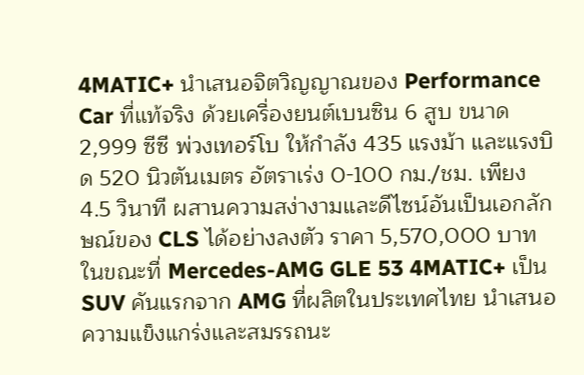4MATIC+ นำเสนอจิตวิญญาณของ Performance Car ที่แท้จริง ด้วยเครื่องยนต์เบนซิน 6 สูบ ขนาด 2,999 ซีซี พ่วงเทอร์โบ ให้กำลัง 435 แรงม้า และแรงบิด 520 นิวตันเมตร อัตราเร่ง 0-100 กม./ชม. เพียง 4.5 วินาที ผสานความสง่างามและดีไซน์อันเป็นเอกลักษณ์ของ CLS ได้อย่างลงตัว ราคา 5,570,000 บาท
ในขณะที่ Mercedes-AMG GLE 53 4MATIC+ เป็น SUV คันแรกจาก AMG ที่ผลิตในประเทศไทย นำเสนอความแข็งแกร่งและสมรรถนะ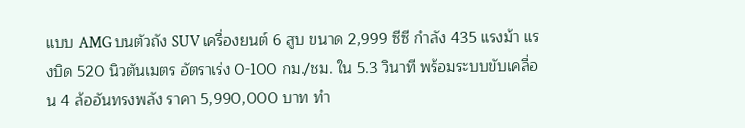แบบ AMG บนตัวถัง SUV เครื่องยนต์ 6 สูบ ขนาด 2,999 ซีซี กำลัง 435 แรงม้า แรงบิด 520 นิวตันเมตร อัตราเร่ง 0-100 กม./ชม. ใน 5.3 วินาที พร้อมระบบขับเคลื่อน 4 ล้ออันทรงพลัง ราคา 5,990,000 บาท ทำ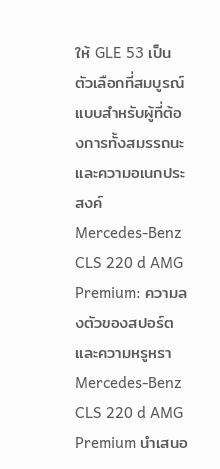ให้ GLE 53 เป็นตัวเลือกที่สมบูรณ์แบบสำหรับผู้ที่ต้องการทั้งสมรรถนะและความอเนกประสงค์
Mercedes-Benz CLS 220 d AMG Premium: ความลงตัวของสปอร์ตและความหรูหรา
Mercedes-Benz CLS 220 d AMG Premium นำเสนอ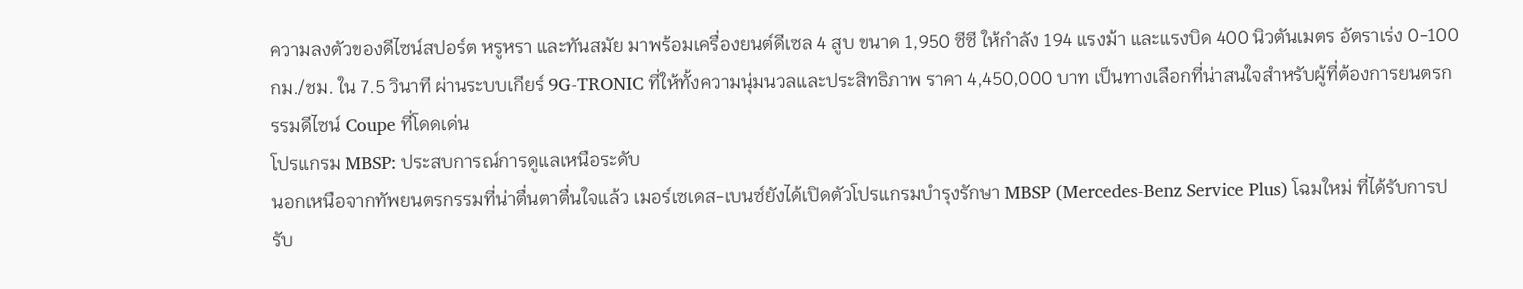ความลงตัวของดีไซน์สปอร์ต หรูหรา และทันสมัย มาพร้อมเครื่องยนต์ดีเซล 4 สูบ ขนาด 1,950 ซีซี ให้กำลัง 194 แรงม้า และแรงบิด 400 นิวตันเมตร อัตราเร่ง 0-100 กม./ชม. ใน 7.5 วินาที ผ่านระบบเกียร์ 9G-TRONIC ที่ให้ทั้งความนุ่มนวลและประสิทธิภาพ ราคา 4,450,000 บาท เป็นทางเลือกที่น่าสนใจสำหรับผู้ที่ต้องการยนตรกรรมดีไซน์ Coupe ที่โดดเด่น
โปรแกรม MBSP: ประสบการณ์การดูแลเหนือระดับ
นอกเหนือจากทัพยนตรกรรมที่น่าตื่นตาตื่นใจแล้ว เมอร์เซเดส-เบนซ์ยังได้เปิดตัวโปรแกรมบำรุงรักษา MBSP (Mercedes-Benz Service Plus) โฉมใหม่ ที่ได้รับการปรับ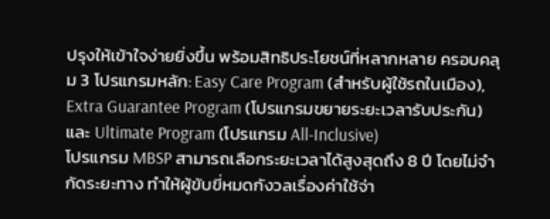ปรุงให้เข้าใจง่ายยิ่งขึ้น พร้อมสิทธิประโยชน์ที่หลากหลาย ครอบคลุม 3 โปรแกรมหลัก: Easy Care Program (สำหรับผู้ใช้รถในเมือง), Extra Guarantee Program (โปรแกรมขยายระยะเวลารับประกัน) และ Ultimate Program (โปรแกรม All-Inclusive)
โปรแกรม MBSP สามารถเลือกระยะเวลาได้สูงสุดถึง 8 ปี โดยไม่จำกัดระยะทาง ทำให้ผู้ขับขี่หมดกังวลเรื่องค่าใช้จ่า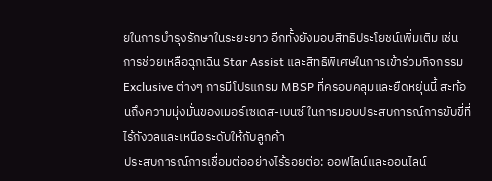ยในการบำรุงรักษาในระยะยาว อีกทั้งยังมอบสิทธิประโยชน์เพิ่มเติม เช่น การช่วยเหลือฉุกเฉิน Star Assist และสิทธิพิเศษในการเข้าร่วมกิจกรรม Exclusive ต่างๆ การมีโปรแกรม MBSP ที่ครอบคลุมและยืดหยุ่นนี้ สะท้อนถึงความมุ่งมั่นของเมอร์เซเดส-เบนซ์ ในการมอบประสบการณ์การขับขี่ที่ไร้กังวลและเหนือระดับให้กับลูกค้า
ประสบการณ์การเชื่อมต่ออย่างไร้รอยต่อ: ออฟไลน์และออนไลน์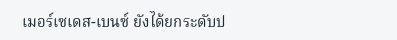เมอร์เซเดส-เบนซ์ ยังได้ยกระดับป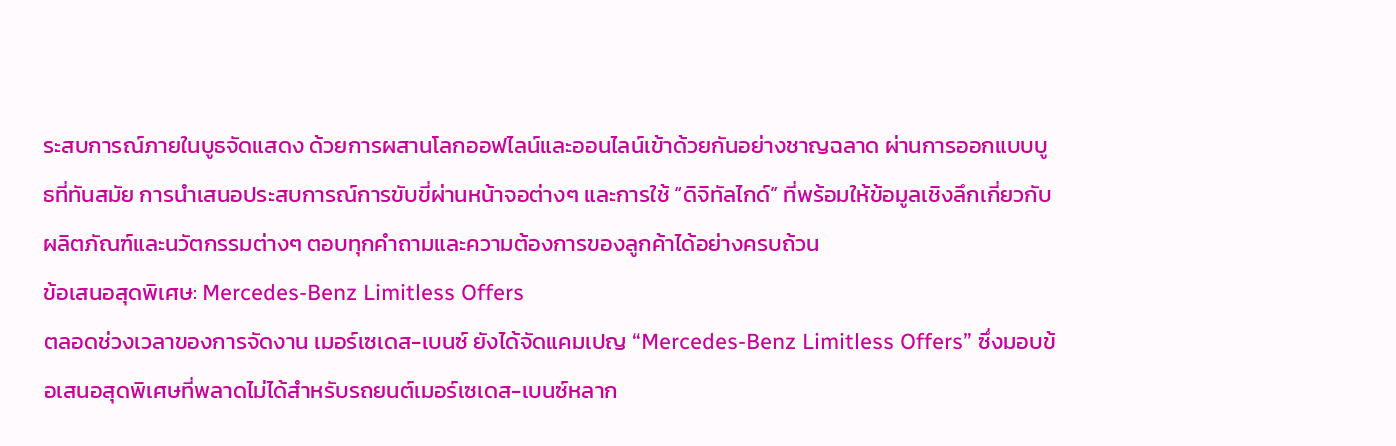ระสบการณ์ภายในบูธจัดแสดง ด้วยการผสานโลกออฟไลน์และออนไลน์เข้าด้วยกันอย่างชาญฉลาด ผ่านการออกแบบบูธที่ทันสมัย การนำเสนอประสบการณ์การขับขี่ผ่านหน้าจอต่างๆ และการใช้ “ดิจิทัลไกด์” ที่พร้อมให้ข้อมูลเชิงลึกเกี่ยวกับผลิตภัณฑ์และนวัตกรรมต่างๆ ตอบทุกคำถามและความต้องการของลูกค้าได้อย่างครบถ้วน
ข้อเสนอสุดพิเศษ: Mercedes-Benz Limitless Offers
ตลอดช่วงเวลาของการจัดงาน เมอร์เซเดส-เบนซ์ ยังได้จัดแคมเปญ “Mercedes-Benz Limitless Offers” ซึ่งมอบข้อเสนอสุดพิเศษที่พลาดไม่ได้สำหรับรถยนต์เมอร์เซเดส-เบนซ์หลาก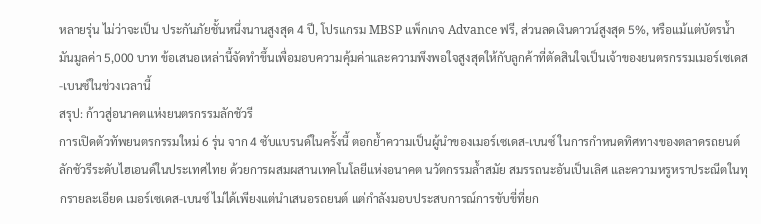หลายรุ่น ไม่ว่าจะเป็น ประกันภัยชั้นหนึ่งนานสูงสุด 4 ปี, โปรแกรม MBSP แพ็กเกจ Advance ฟรี, ส่วนลดเงินดาวน์สูงสุด 5%, หรือแม้แต่บัตรน้ำมันมูลค่า 5,000 บาท ข้อเสนอเหล่านี้จัดทำขึ้นเพื่อมอบความคุ้มค่าและความพึงพอใจสูงสุดให้กับลูกค้าที่ตัดสินใจเป็นเจ้าของยนตรกรรมเมอร์เซเดส-เบนซ์ในช่วงเวลานี้
สรุป: ก้าวสู่อนาคตแห่งยนตรกรรมลักชัวรี
การเปิดตัวทัพยนตรกรรมใหม่ 6 รุ่น จาก 4 ซับแบรนด์ในครั้งนี้ ตอกย้ำความเป็นผู้นำของเมอร์เซเดส-เบนซ์ ในการกำหนดทิศทางของตลาดรถยนต์ลักชัวรีระดับไฮเอนด์ในประเทศไทย ด้วยการผสมผสานเทคโนโลยีแห่งอนาคต นวัตกรรมล้ำสมัย สมรรถนะอันเป็นเลิศ และความหรูหราประณีตในทุกรายละเอียด เมอร์เซเดส-เบนซ์ ไม่ได้เพียงแต่นำเสนอรถยนต์ แต่กำลังมอบประสบการณ์การขับขี่ที่ยก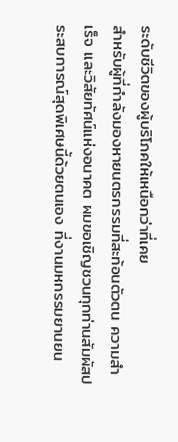ระดับชีวิตของผู้บริโภคให้เหนือกว่าที่เคย
สำหรับผู้ที่กำลังมองหายนตรกรรมที่สะท้อนตัวตน ความสำเร็จ และวิสัยทัศน์แห่งอนาคต ผมขอเชิญชวนทุกท่านสัมผัสประสบการณ์สุดพิเศษนี้ด้วยตนเอง ที่งานมหกรรมยานยน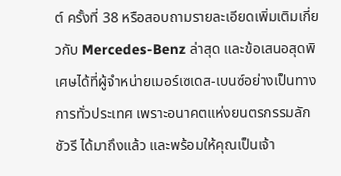ต์ ครั้งที่ 38 หรือสอบถามรายละเอียดเพิ่มเติมเกี่ยวกับ Mercedes-Benz ล่าสุด และข้อเสนอสุดพิเศษได้ที่ผู้จำหน่ายเมอร์เซเดส-เบนซ์อย่างเป็นทางการทั่วประเทศ เพราะอนาคตแห่งยนตรกรรมลักชัวรี ได้มาถึงแล้ว และพร้อมให้คุณเป็นเจ้า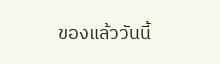ของแล้ววันนี้